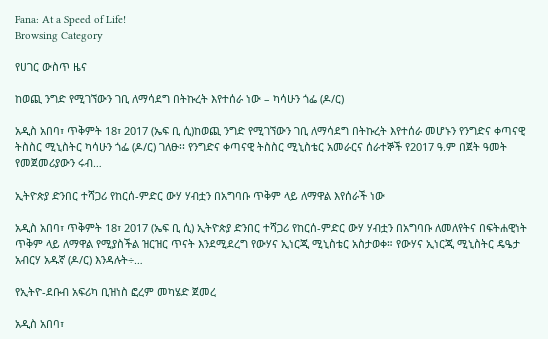Fana: At a Speed of Life!
Browsing Category

የሀገር ውስጥ ዜና

ከወጪ ንግድ የሚገኘውን ገቢ ለማሳደግ በትኩረት እየተሰራ ነው – ካሳሁን ጎፌ (ዶ/ር)

አዲስ አበባ፣ ጥቅምት 18፣ 2017 (ኤፍ ቢ ሲ)ከወጪ ንግድ የሚገኘውን ገቢ ለማሳደግ በትኩረት እየተሰራ መሆኑን የንግድና ቀጣናዊ ትስስር ሚኒስትር ካሳሁን ጎፌ (ዶ/ር) ገለፁ፡፡ የንግድና ቀጣናዊ ትስስር ሚኒስቴር አመራርና ሰራተኞች የ2017 ዓ.ም በጀት ዓመት የመጀመሪያውን ሩብ…

ኢትዮጵያ ድንበር ተሻጋሪ የከርሰ-ምድር ውሃ ሃብቷን በአግባቡ ጥቅም ላይ ለማዋል እየሰራች ነው

አዲስ አበባ፣ ጥቅምት 18፣ 2017 (ኤፍ ቢ ሲ) ኢትዮጵያ ድንበር ተሻጋሪ የከርሰ-ምድር ውሃ ሃብቷን በአግባቡ ለመለየትና በፍትሐዊነት ጥቅም ላይ ለማዋል የሚያስችል ዝርዝር ጥናት እንደሚደረግ የውሃና ኢነርጂ ሚኒስቴር አስታወቀ። የውሃና ኢነርጂ ሚኒስትር ዴዔታ አብርሃ አዱኛ (ዶ/ር) እንዳሉት÷…

የኢትዮ-ደቡብ አፍሪካ ቢዝነስ ፎረም መካሄድ ጀመረ

አዲስ አበባ፣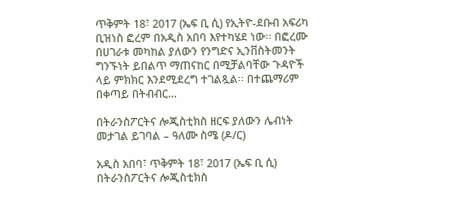ጥቅምት 18፣ 2017 (ኤፍ ቢ ሲ) የኢትዮ-ደቡብ አፍሪካ ቢዝነስ ፎረም በአዲስ አበባ እየተካሄደ ነው፡፡ በፎረሙ በሀገራቱ መካከል ያለውን የንግድና ኢንቨስትመንት ግንኙነት ይበልጥ ማጠናከር በሚቻልባቸው ጉዳዮች ላይ ምክክር እንደሚደረግ ተገልጿል፡፡ በተጨማሪም በቀጣይ በትብብር…

በትራንስፖርትና ሎጂስቲክስ ዘርፍ ያለውን ሌብነት መታገል ይገባል – ዓለሙ ስሜ (ዶ/ር)

አዲስ አበባ፣ ጥቅምት 18፣ 2017 (ኤፍ ቢ ሲ) በትራንስፖርትና ሎጂስቲክስ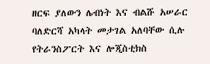ዘርፍ ያለውን ሌብነት እና ብልሹ አሠራር ባለድርሻ አካላት መታገል አለባቸው ሲሉ የትራንስፖርት እና ሎጂስቲክስ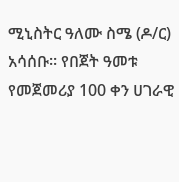ሚኒስትር ዓለሙ ስሜ (ዶ/ር) አሳሰቡ፡፡ የበጀት ዓመቱ የመጀመሪያ 100 ቀን ሀገራዊ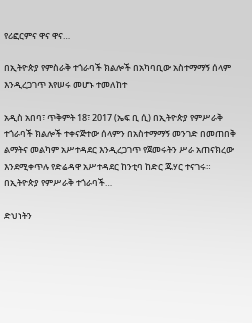የሪፎርምና ዋና ዋና…

በኢትዮጵያ የምስራቅ ተጎራባች ክልሎች በአካባቢው አስተማማኝ ሰላም እንዲረጋገጥ እየሠሩ መሆኑ ተመለከተ

አዲስ አበባ፣ ጥቅምት 18፣ 2017 (ኤፍ ቢ ሲ) በኢትዮጵያ የምሥራቅ ተጎራባች ክልሎች ተቀናጅተው ሰላምን በአስተማማኝ መንገድ በመጠበቅ ልማትና መልካም አሥተዳደር እንዲረጋገጥ የጀመሩትን ሥራ አጠናክረው እንደሚቀጥሉ የድሬዳዋ አሥተዳደር ከንቲባ ከድር ጁሃር ተናገሩ። በኢትዮጵያ የምሥራቅ ተጎራባች…

ድህነትን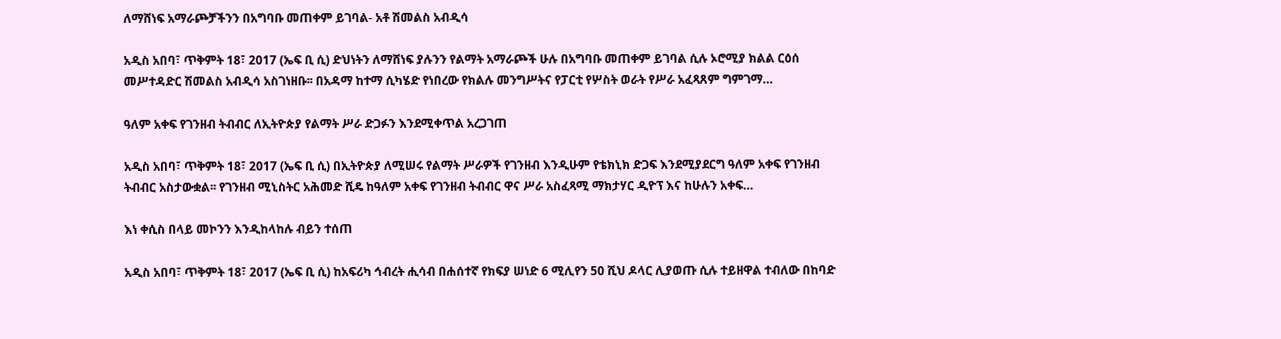ለማሸነፍ አማራጮቻችንን በአግባቡ መጠቀም ይገባል- አቶ ሽመልስ አብዲሳ

አዲስ አበባ፣ ጥቅምት 18፣ 2017 (ኤፍ ቢ ሲ) ድህነትን ለማሸነፍ ያሉንን የልማት አማራጮች ሁሉ በአግባቡ መጠቀም ይገባል ሲሉ ኦሮሚያ ክልል ርዕሰ መሥተዳድር ሽመልስ አብዲሳ አስገነዘቡ፡፡ በአዳማ ከተማ ሲካሄድ የነበረው የክልሉ መንግሥትና የፓርቲ የሦስት ወራት የሥራ አፈጻጸም ግምገማ…

ዓለም አቀፍ የገንዘብ ትብብር ለኢትዮጵያ የልማት ሥራ ድጋፉን እንደሚቀጥል አረጋገጠ

አዲስ አበባ፣ ጥቅምት 18፣ 2017 (ኤፍ ቢ ሲ) በኢትዮጵያ ለሚሠሩ የልማት ሥራዎች የገንዘብ እንዲሁም የቴክኒክ ድጋፍ እንደሚያደርግ ዓለም አቀፍ የገንዘብ ትብብር አስታውቋል፡፡ የገንዘብ ሚኒስትር አሕመድ ሺዴ ከዓለም አቀፍ የገንዘብ ትብብር ዋና ሥራ አስፈጻሚ ማክታሃር ዲዮፕ እና ከሁሉን አቀፍ…

እነ ቀሲስ በላይ መኮንን እንዲከላከሉ ብይን ተሰጠ

አዲስ አበባ፣ ጥቅምት 18፣ 2017 (ኤፍ ቢ ሲ) ከአፍሪካ ኅብረት ሒሳብ በሐሰተኛ የክፍያ ሠነድ 6 ሚሊየን 50 ሺህ ዶላር ሊያወጡ ሲሉ ተይዘዋል ተብለው በከባድ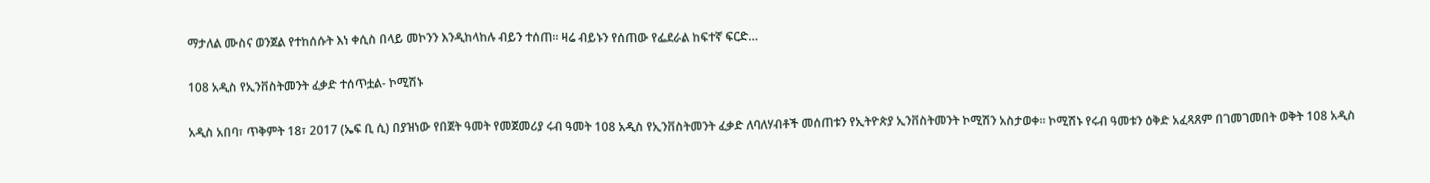ማታለል ሙስና ወንጀል የተከሰሱት እነ ቀሲስ በላይ መኮንን እንዲከላከሉ ብይን ተሰጠ፡፡ ዛሬ ብይኑን የሰጠው የፌደራል ከፍተኛ ፍርድ…

108 አዲስ የኢንቨስትመንት ፈቃድ ተሰጥቷል- ኮሚሽኑ

አዲስ አበባ፣ ጥቅምት 18፣ 2017 (ኤፍ ቢ ሲ) በያዝነው የበጀት ዓመት የመጀመሪያ ሩብ ዓመት 108 አዲስ የኢንቨስትመንት ፈቃድ ለባለሃብቶች መሰጠቱን የኢትዮጵያ ኢንቨስትመንት ኮሚሽን አስታወቀ፡፡ ኮሚሽኑ የሩብ ዓመቱን ዕቅድ አፈጻጸም በገመገመበት ወቅት 108 አዲስ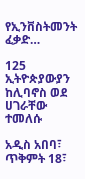የኢንቨስትመንት ፈቃድ…

125 ኢትዮጵያውያን ከሊባኖስ ወደ ሀገራቸው ተመለሱ

አዲስ አበባ፣ ጥቅምት 18፣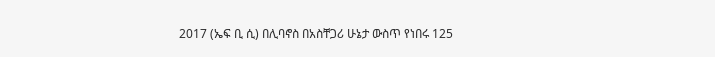2017 (ኤፍ ቢ ሲ) በሊባኖስ በአስቸጋሪ ሁኔታ ውስጥ የነበሩ 125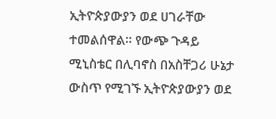ኢትዮጵያውያን ወደ ሀገራቸው ተመልሰዋል። የውጭ ጉዳይ ሚኒስቴር በሊባኖስ በአስቸጋሪ ሁኔታ ውስጥ የሚገኙ ኢትዮጵያውያን ወደ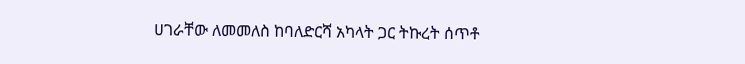ሀገራቸው ለመመለስ ከባለድርሻ አካላት ጋር ትኩረት ሰጥቶ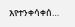እየተንቀሳቀሰ…